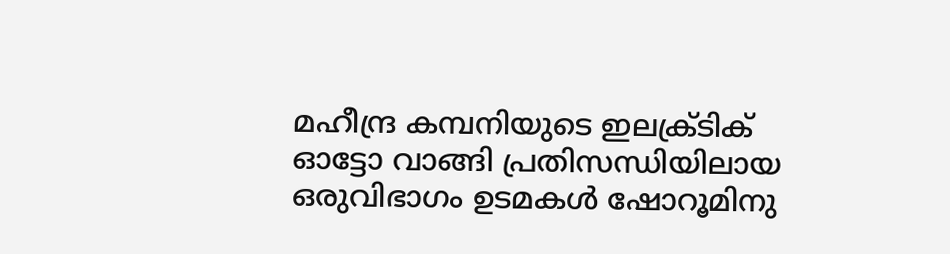മഹീന്ദ്ര കമ്പനിയുടെ ഇലക്ര്‌ടിക്‌ ഓട്ടോ വാങ്ങി പ്രതിസന്ധിയിലായ ഒരുവിഭാഗം ഉടമകള്‍ ഷോറൂമിനു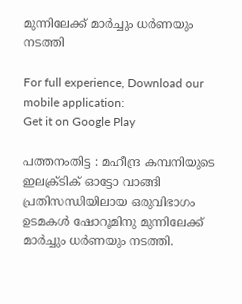മുന്നിലേക്ക്‌ മാര്‍ച്ചും ധര്‍ണയും നടത്തി

For full experience, Download our mobile application:
Get it on Google Play

പത്തനംതിട്ട : മഹീന്ദ്ര കമ്പനിയുടെ ഇലക്ര്‌ടിക്‌ ഓട്ടോ വാങ്ങി പ്രതിസന്ധിയിലായ ഒരുവിഭാഗം ഉടമകള്‍ ഷോറൂമിനു മുന്നിലേക്ക്‌ മാര്‍ച്ചും ധര്‍ണയും നടത്തി.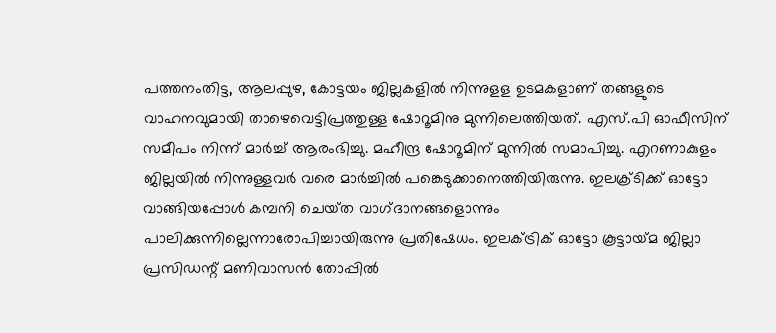പത്തനംതിട്ട, ആലപ്പുഴ, കോട്ടയം ജില്ലകളില്‍ നിന്നുളള ഉടമകളാണ്‌ തങ്ങളുടെ വാഹനവുമായി താഴെവെട്ടിപ്രത്തുള്ള ഷോറൂമിനു മുന്നിലെത്തിയത്‌. എസ്‌.പി ഓഫീസിന്‌ സമീപം നിന്ന്‌ മാര്‍ച്ച്‌ ആരംഭിച്ചു. മഹീന്ദ്ര ഷോറൂമിന്‌ മുന്നില്‍ സമാപിച്ചു. എറണാകുളം ജില്ലയില്‍ നിന്നുള്ളവര്‍ വരെ മാര്‍ച്ചില്‍ പങ്കെടുക്കാനെത്തിയിരുന്നു. ഇലക്ര്‌ടിക്ക്‌ ഓട്ടോ വാങ്ങിയപ്പോള്‍ കമ്പനി ചെയ്‌ത വാഗ്‌ദാനങ്ങളൊന്നും പാലിക്കുന്നില്ലെന്നാരോപിച്ചായിരുന്നു പ്രതിഷേധം. ഇലക്‌ട്രിക്‌ ഓട്ടോ കൂട്ടായ്‌മ ജില്ലാ പ്രസിഡന്റ്‌ മണിവാസന്‍ തോപ്പില്‍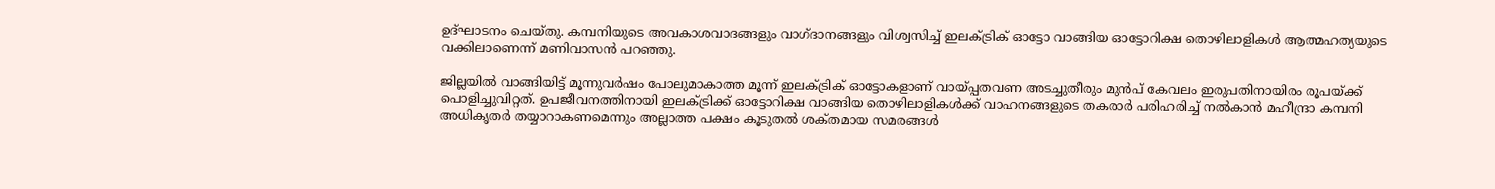ഉദ്‌ഘാടനം ചെയ്‌തു. കമ്പനിയുടെ അവകാശവാദങ്ങളും വാഗ്‌ദാനങ്ങളും വിശ്വസിച്ച്‌ ഇലക്‌ട്രിക്‌ ഓട്ടോ വാങ്ങിയ ഓട്ടോറിക്ഷ തൊഴിലാളികള്‍ ആത്മഹത്യയുടെ വക്കിലാണെന്ന്‌ മണിവാസന്‍ പറഞ്ഞു.

ജില്ലയില്‍ വാങ്ങിയിട്ട്‌ മൂന്നുവര്‍ഷം പോലുമാകാത്ത മൂന്ന്‌ ഇലക്‌ട്രിക്‌ ഓട്ടോകളാണ്‌ വായ്‌പ്പതവണ അടച്ചുതീരും മുന്‍പ്‌ കേവലം ഇരുപതിനായിരം രൂപയ്‌ക്ക് പൊളിച്ചുവിറ്റത്‌. ഉപജീവനത്തിനായി ഇലക്‌ട്രിക്ക്‌ ഓട്ടോറിക്ഷ വാങ്ങിയ തൊഴിലാളികള്‍ക്ക്‌ വാഹനങ്ങളുടെ തകരാര്‍ പരിഹരിച്ച്‌ നല്‍കാന്‍ മഹീന്ദ്രാ കമ്പനി അധികൃതര്‍ തയ്യാറാകണമെന്നും അല്ലാത്ത പക്ഷം കൂടുതല്‍ ശക്‌തമായ സമരങ്ങള്‍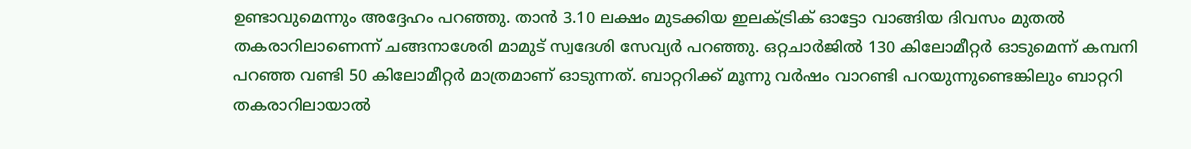ഉണ്ടാവുമെന്നും അദ്ദേഹം പറഞ്ഞു. താന്‍ 3.10 ലക്ഷം മുടക്കിയ ഇലക്‌ട്രിക്‌ ഓട്ടോ വാങ്ങിയ ദിവസം മുതല്‍ തകരാറിലാണെന്ന്‌ ചങ്ങനാശേരി മാമുട്‌ സ്വദേശി സേവ്യര്‍ പറഞ്ഞു. ഒറ്റചാര്‍ജില്‍ 130 കിലോമീറ്റര്‍ ഓടുമെന്ന്‌ കമ്പനി പറഞ്ഞ വണ്ടി 50 കിലോമീറ്റര്‍ മാത്രമാണ്‌ ഓടുന്നത്‌. ബാറ്ററിക്ക്‌ മൂന്നു വര്‍ഷം വാറണ്ടി പറയുന്നുണ്ടെങ്കിലും ബാറ്ററി തകരാറിലായാല്‍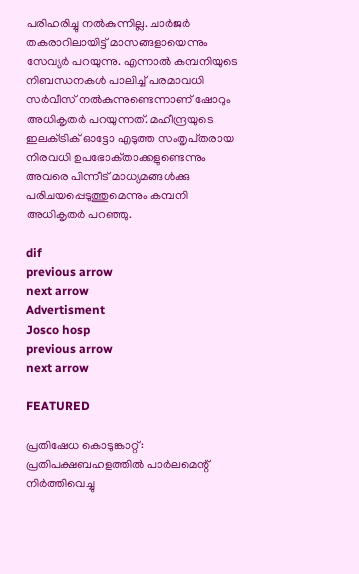പരിഹരിച്ചു നല്‍കുന്നില്ല. ചാര്‍ജര്‍ തകരാറിലായിട്ട്‌ മാസങ്ങളായെന്നും സേവ്യര്‍ പറയുന്നു. എന്നാല്‍ കമ്പനിയുടെ നിബന്ധനകള്‍ പാലിച്ച്‌ പരമാവധി സര്‍വീസ്‌ നല്‍കുന്നുണ്ടെന്നാണ്‌ ഷോറും അധികൃതര്‍ പറയുന്നത്‌. മഹീന്ദ്രയുടെ ഇലക്‌ട്രിക്‌ ഓട്ടോ എടുത്ത സംതൃപ്‌തരായ നിരവധി ഉപഭോക്‌താക്കളുണ്ടെന്നും അവരെ പിന്നീട്‌ മാധ്യമങ്ങള്‍ക്കു പരിചയപ്പെടുത്തുമെന്നും കമ്പനി അധികൃതര്‍ പറഞ്ഞു.

dif
previous arrow
next arrow
Advertisment
Josco hosp
previous arrow
next arrow

FEATURED

പ്രതിഷേധ കൊടുങ്കാറ്റ് : പ്രതിപക്ഷബഹളത്തിൽ പാർലമെന്റ് നിർത്തിവെച്ചു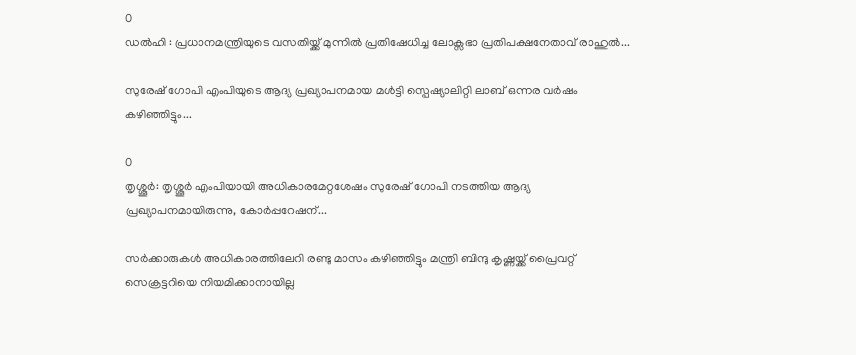0
ഡൽഹി : പ്രധാനമന്ത്രിയുടെ വസതിയ്ക്ക് മുന്നിൽ പ്രതിഷേധിച്ച ലോക്സഭാ പ്രതിപക്ഷനേതാവ് രാഹുൽ...

സുരേഷ് ഗോപി എംപിയുടെ ആദ്യ പ്രഖ്യാപനമായ മൾട്ടി സ്പെഷ്യാലിറ്റി ലാബ് ഒന്നര വർഷം കഴിഞ്ഞിട്ടും...

0
തൃശ്ശൂർ: തൃശ്ശൂർ എംപിയായി അധികാരമേറ്റശേഷം സുരേഷ് ഗോപി നടത്തിയ ആദ്യ പ്രഖ്യാപനമായിരുന്നു, കോർപ്പറേഷന്...

സർക്കാരുകൾ അധികാരത്തിലേറി രണ്ടു മാസം കഴിഞ്ഞിട്ടും മന്ത്രി ബിന്ദു കൃഷ്ണയ്ക്ക് പ്രൈവറ്റ് സെക്രട്ടറിയെ നിയമിക്കാനായില്ല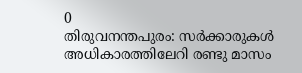0
തിരുവനന്തപുരം: സർക്കാരുകൾ അധികാരത്തിലേറി രണ്ടു മാസം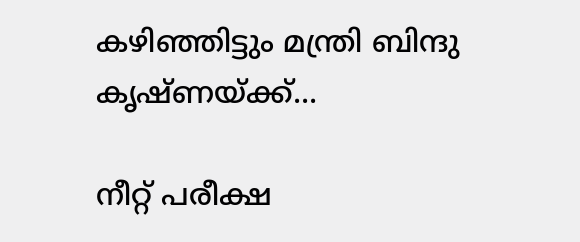കഴിഞ്ഞിട്ടും മന്ത്രി ബിന്ദു കൃഷ്ണയ്ക്ക്...

നീറ്റ് പരീക്ഷ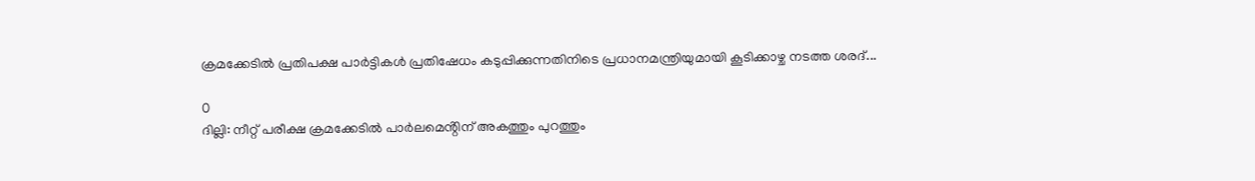ക്രമക്കേടിൽ പ്രതിപക്ഷ പാർട്ടികൾ പ്രതിഷേധം കടുപ്പിക്കുന്നതിനിടെ പ്രധാനമന്ത്രിയുമായി കൂടിക്കാഴ്ച നടത്ത ശരദ്...

0
ദില്ലി: നീറ്റ് പരീക്ഷ ക്രമക്കേടിൽ പാർലമെൻ്റിന് അകത്തും പുറത്തും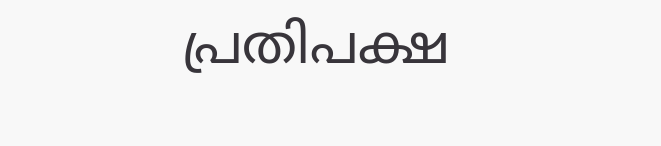പ്രതിപക്ഷ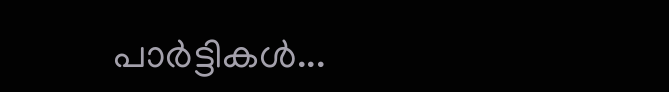പാർട്ടികൾ...